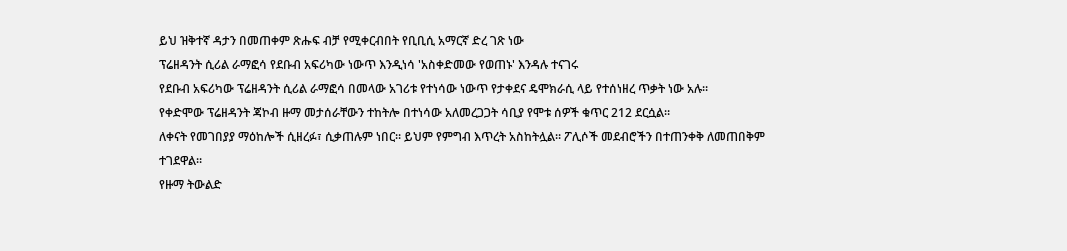ይህ ዝቅተኛ ዳታን በመጠቀም ጽሑፍ ብቻ የሚቀርብበት የቢቢሲ አማርኛ ድረ ገጽ ነው
ፕሬዘዳንት ሲሪል ራማፎሳ የደቡብ አፍሪካው ነውጥ እንዲነሳ 'አስቀድመው የወጠኑ' እንዳሉ ተናገሩ
የደቡብ አፍሪካው ፕሬዘዳንት ሲሪል ራማፎሳ በመላው አገሪቱ የተነሳው ነውጥ የታቀደና ዴሞክራሲ ላይ የተሰነዘረ ጥቃት ነው አሉ።
የቀድሞው ፕሬዘዳንት ጃኮብ ዙማ መታሰራቸውን ተከትሎ በተነሳው አለመረጋጋት ሳቢያ የሞቱ ሰዎች ቁጥር 212 ደርሷል።
ለቀናት የመገበያያ ማዕከሎች ሲዘረፉ፣ ሲቃጠሉም ነበር። ይህም የምግብ እጥረት አስከትሏል። ፖሊሶች መደብሮችን በተጠንቀቅ ለመጠበቅም ተገደዋል።
የዙማ ትውልድ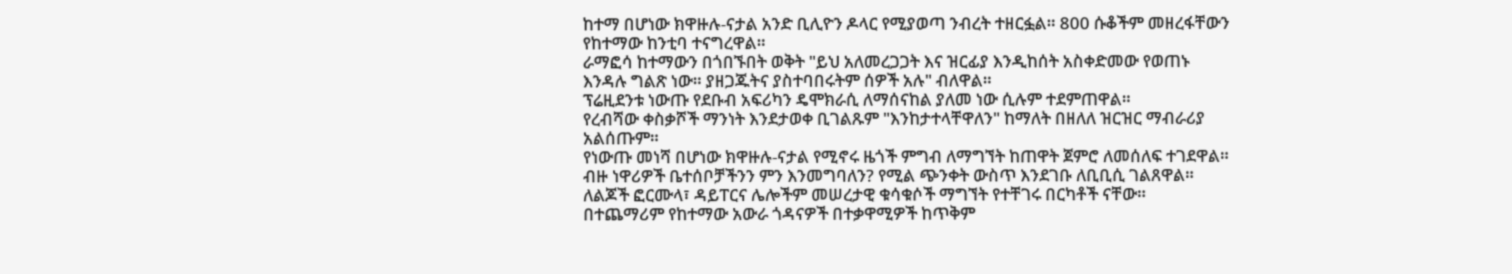ከተማ በሆነው ክዋዙሉ-ናታል አንድ ቢሊዮን ዶላር የሚያወጣ ንብረት ተዘርፏል። 800 ሱቆችም መዘረፋቸውን የከተማው ከንቲባ ተናግረዋል።
ራማፎሳ ከተማውን በጎበኙበት ወቅት "ይህ አለመረጋጋት እና ዝርፊያ እንዲከሰት አስቀድመው የወጠኑ እንዳሉ ግልጽ ነው። ያዘጋጁትና ያስተባበሩትም ሰዎች አሉ" ብለዋል።
ፕሬዚደንቱ ነውጡ የደቡብ አፍሪካን ዴሞክራሲ ለማሰናከል ያለመ ነው ሲሉም ተደምጠዋል።
የረብሻው ቀስቃሾች ማንነት እንደታወቀ ቢገልጹም "እንከታተላቸዋለን" ከማለት በዘለለ ዝርዝር ማብራሪያ አልሰጡም።
የነውጡ መነሻ በሆነው ክዋዙሉ-ናታል የሚኖሩ ዜጎች ምግብ ለማግኘት ከጠዋት ጀምሮ ለመሰለፍ ተገደዋል።
ብዙ ነዋሪዎች ቤተሰቦቻችንን ምን እንመግባለን? የሚል ጭንቀት ውስጥ እንደገቡ ለቢቢሲ ገልጸዋል።
ለልጆች ፎርሙላ፣ ዳይፐርና ሌሎችም መሠረታዊ ቁሳቁሶች ማግኘት የተቸገሩ በርካቶች ናቸው።
በተጨማሪም የከተማው አውራ ጎዳናዎች በተቃዋሚዎች ከጥቅም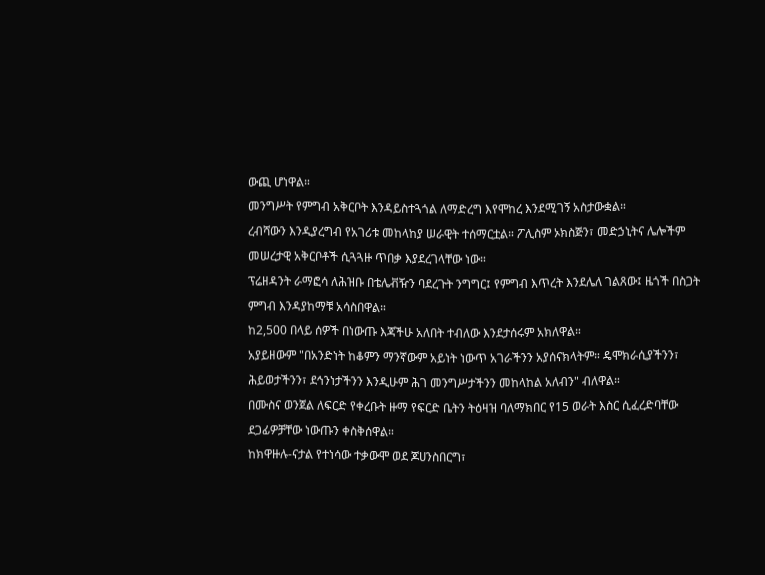ውጪ ሆነዋል።
መንግሥት የምግብ አቅርቦት እንዳይስተጓጎል ለማድረግ እየሞከረ እንደሚገኝ አስታውቋል።
ረብሻውን እንዲያረግብ የአገሪቱ መከላከያ ሠራዊት ተሰማርቷል። ፖሊስም ኦክስጅን፣ መድኃኒትና ሌሎችም መሠረታዊ አቅርቦቶች ሲጓጓዙ ጥበቃ እያደረገላቸው ነው።
ፕሬዘዳንት ራማፎሳ ለሕዝቡ በቴሌቭዥን ባደረጉት ንግግር፤ የምግብ እጥረት እንደሌለ ገልጸው፤ ዜጎች በስጋት ምግብ እንዳያከማቹ አሳስበዋል።
ከ2,500 በላይ ሰዎች በነውጡ እጃችሁ አለበት ተብለው እንደታሰሩም አክለዋል።
አያይዘውም "በአንድነት ከቆምን ማንኛውም አይነት ነውጥ አገራችንን አያሰናክላትም። ዴሞክራሲያችንን፣ ሕይወታችንን፣ ደኅንነታችንን እንዲሁም ሕገ መንግሥታችንን መከላከል አለብን" ብለዋል።
በሙስና ወንጀል ለፍርድ የቀረቡት ዙማ የፍርድ ቤትን ትዕዛዝ ባለማክበር የ15 ወራት እስር ሲፈረድባቸው ደጋፊዎቻቸው ነውጡን ቀስቅሰዋል።
ከክዋዙሉ-ናታል የተነሳው ተቃውሞ ወደ ጆሀንስበርግ፣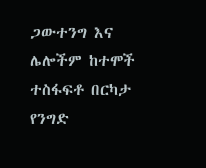ጋውተንግ እና ሌሎችም ከተሞች ተስፋፍቶ በርካታ የንግድ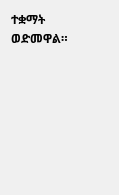ተቋማት ወድመዋል።